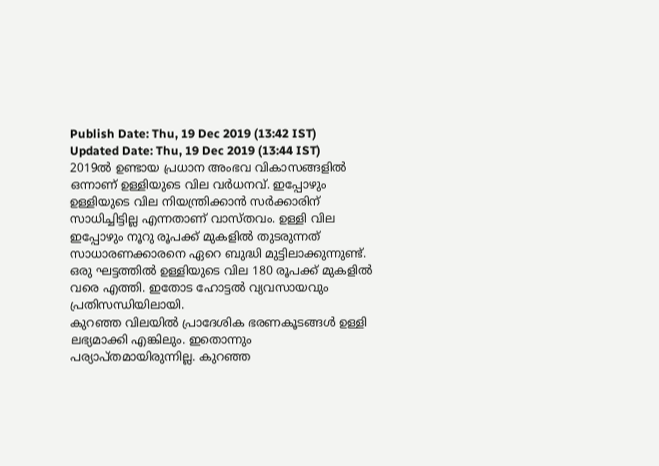Publish Date: Thu, 19 Dec 2019 (13:42 IST)
Updated Date: Thu, 19 Dec 2019 (13:44 IST)
2019ൽ ഉണ്ടായ പ്രധാന അംഭവ വികാസങ്ങളിൽ ഒന്നാണ് ഉള്ളിയുടെ വില വർധനവ്. ഇപ്പോഴും ഉള്ളിയുടെ വില നിയന്ത്രിക്കാൻ സർക്കാരിന് സാധിച്ചിട്ടില്ല എന്നതാണ് വാസ്തവം. ഉള്ളി വില ഇപ്പോഴും നൂറു രൂപക്ക് മുകളിൽ തുടരുന്നത് സാധാരണക്കാരനെ ഏറെ ബുദ്ധി മുട്ടിലാക്കുന്നുണ്ട്. ഒരു ഘട്ടത്തിൽ ഉള്ളിയുടെ വില 180 രൂപക്ക് മുകളിൽ വരെ എത്തി. ഇതോട ഹോട്ടൽ വ്യവസായവും പ്രതിസന്ധിയിലായി.
കുറഞ്ഞ വിലയിൽ പ്രാദേശിക ഭരണകൂടങ്ങൾ ഉള്ളി ലഭ്യമാക്കി എങ്കിലും. ഇതൊന്നും പര്യാപ്തമായിരുന്നില്ല. കുറഞ്ഞ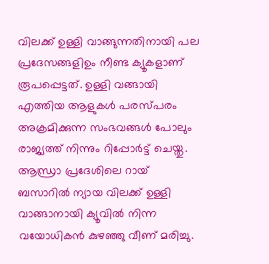വിലക്ക് ഉള്ളി വാങ്ങുന്നതിനായി പല പ്രദേസങ്ങളിഉം നീണ്ട ക്യൂകളാണ് രൂപപ്പെട്ടത്. ഉള്ളി വങ്ങായി എത്തിയ ആളുകൾ പരസ്പരം അക്രമിക്കുന്ന സംഭവങ്ങൾ പോലും രാജ്യത്ത് നിന്നും റിപ്പോർട്ട് ചെയ്തു.
ആന്ധ്രാ പ്രദേശിലെ റായ് ബസാറിൽ ന്യായ വിലക്ക് ഉള്ളി വാങ്ങാനായി ക്യൂവിൽ നിന്ന വയോധികൻ കുഴഞ്ഞു വീണ് മരിച്ചു.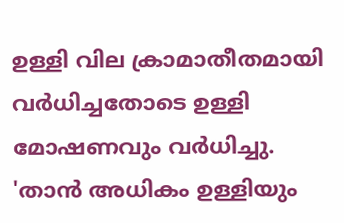ഉള്ളി വില ക്രാമാതീതമായി വർധിച്ചതോടെ ഉള്ളി മോഷണവും വർധിച്ചു. 'താൻ അധികം ഉള്ളിയും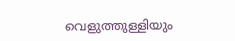വെളുത്തുള്ളിയും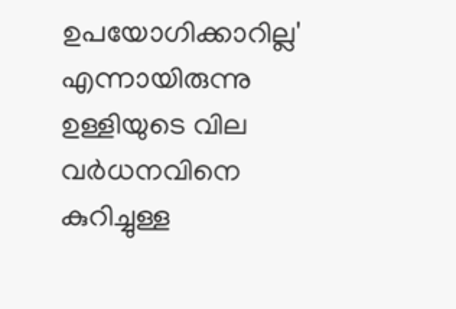ഉപയോഗിക്കാറില്ല' എന്നായിരുന്നു ഉള്ളിയുടെ വില വർധനവിനെ കുറിച്ചുള്ള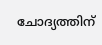ചോദ്യത്തിന്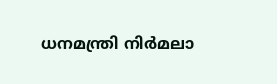ധനമന്ത്രി നിർമലാ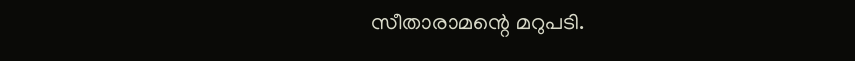സീതാരാമന്റെ മറുപടി.